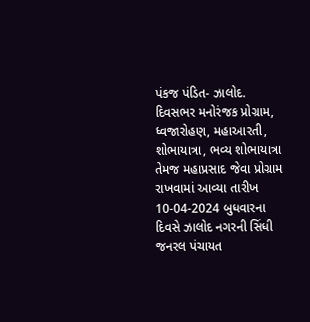પંકજ પંડિત- ઝાલોદ.
દિવસભર મનોરંજક પ્રોગ્રામ, ધ્વજારોહણ, મહાઆરતી, શોભાયાત્રા, ભવ્ય શોભાયાત્રા તેમજ મહાપ્રસાદ જેવા પ્રોગ્રામ રાખવામાં આવ્યા તારીખ 10-04-2024 બુધવારના દિવસે ઝાલોદ નગરની સિંધી જનરલ પંચાયત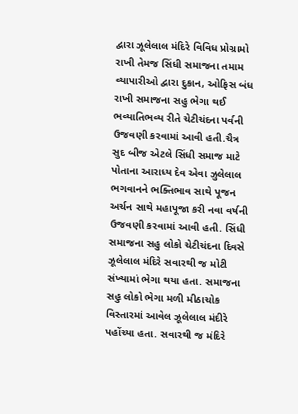દ્વારા ઝૂલેલાલ મંદિરે વિવિધ પ્રોગ્રામો રાખી તેમજ સિંધી સમાજના તમામ વ્યાપારીઓ દ્વારા દુકાન, ઓફિસ બંધ રાખી સમાજના સહુ ભેગા થઈ ભવ્યાતિભવ્ય રીતે ચેટીચંદના પર્વની ઉજવણી કરવામાં આવી હતી.ચૈત્ર સુદ બીજ એટલે સિંધી સમાજ માટે પોતાના આરાધ્ય દેવ એવા ઝુલેલાલ ભગવાનને ભક્તિભાવ સાથે પૂજન અર્ચન સાથે મહાપૂજા કરી નવા વર્ષની ઉજવણી કરવામાં આવી હતી. સિંધી સમાજના સહુ લોકો ચેટીચંદના દિવસે ઝૂલેલાલ મંદિરે સવારથી જ મોટી સંખ્યામાં ભેગા થયા હતા. સમાજના સહુ લોકો ભેગા મળી મીઠાચોક વિસ્તારમાં આવેલ ઝૂલેલાલ મંદીરે પહોંચ્યા હતા. સવારથી જ મંદિરે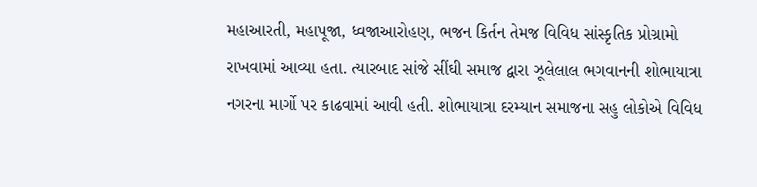મહાઆરતી, મહાપૂજા, ધ્વજાઆરોહણ, ભજન કિર્તન તેમજ વિવિધ સાંસ્કૃતિક પ્રોગ્રામો રાખવામાં આવ્યા હતા. ત્યારબાદ સાંજે સીંઘી સમાજ દ્વારા ઝૂલેલાલ ભગવાનની શોભાયાત્રા નગરના માર્ગો પર કાઢવામાં આવી હતી. શોભાયાત્રા દરમ્યાન સમાજના સહુ લોકોએ વિવિધ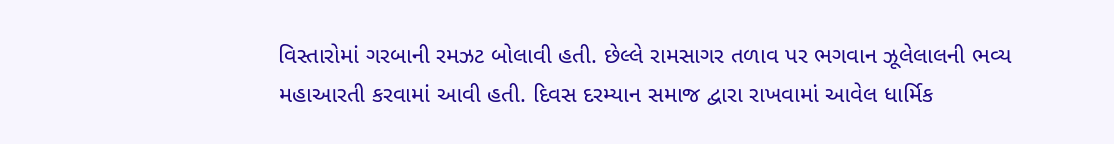વિસ્તારોમાં ગરબાની રમઝટ બોલાવી હતી. છેલ્લે રામસાગર તળાવ પર ભગવાન ઝૂલેલાલની ભવ્ય મહાઆરતી કરવામાં આવી હતી. દિવસ દરમ્યાન સમાજ દ્વારા રાખવામાં આવેલ ધાર્મિક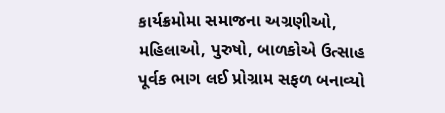કાર્યક્રમોમા સમાજના અગ્રણીઓ, મહિલાઓ, પુરુષો, બાળકોએ ઉત્સાહ પૂર્વક ભાગ લઈ પ્રોગ્રામ સફળ બનાવ્યો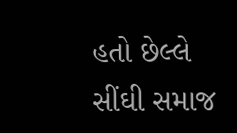હતો છેલ્લે સીંઘી સમાજ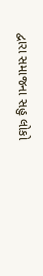દ્વારા સમાજના સહુ લોકો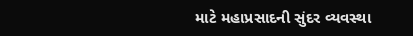માટે મહાપ્રસાદની સુંદર વ્યવસ્થા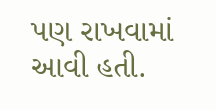પણ રાખવામાં આવી હતી.